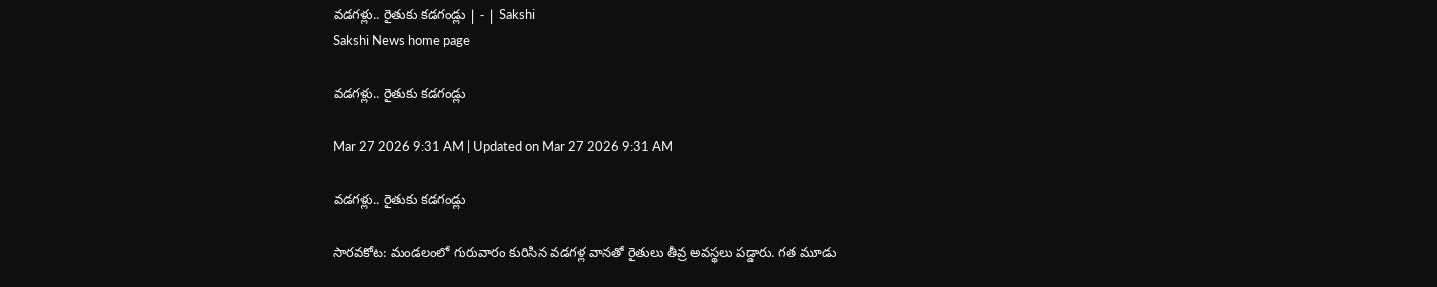వడగళ్లు.. రైతుకు కడగండ్లు | - | Sakshi
Sakshi News home page

వడగళ్లు.. రైతుకు కడగండ్లు

Mar 27 2026 9:31 AM | Updated on Mar 27 2026 9:31 AM

వడగళ్లు.. రైతుకు కడగండ్లు

సారవకోట: మండలంలో గురువారం కురిసిన వడగళ్ల వానతో రైతులు తీవ్ర అవస్థలు పడ్డారు. గత మూడు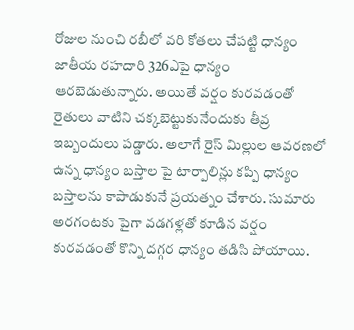రోజుల నుంచి రబీలో వరి కోతలు చేపట్టి ధాన్యం జాతీయ రహదారి 326ఎపై ధాన్యం ఆరబెడుతున్నారు. అయితే వర్షం కురవడంతో రైతులు వాటిని చక్కబెట్టుకునేందుకు తీవ్ర ఇబ్బందులు పడ్డారు. అలాగే రైస్‌ మిల్లుల ఆవరణలో ఉన్న ధాన్యం బస్తాల పై టార్పాలిన్లు కప్పి ధాన్యం బస్తాలను కాపాడుకునే ప్రయత్నం చేశారు. సుమారు అరగంటకు పైగా వడగళ్లతో కూడిన వర్షం కురవడంతో కొన్ని దగ్గర ధాన్యం తడిసి పోయాయి.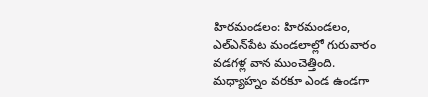హిరమండలం: హిరమండలం, ఎల్‌ఎన్‌పేట మండలాల్లో గురువారం వడగళ్ల వాన ముంచెత్తింది. మధ్యాహ్నం వరకూ ఎండ ఉండగా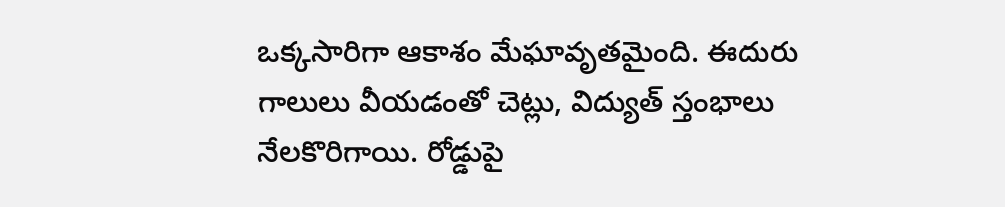ఒక్కసారిగా ఆకాశం మేఘావృతమైంది. ఈదురు గాలులు వీయడంతో చెట్లు, విద్యుత్‌ స్తంభాలు నేలకొరిగాయి. రోడ్డుపై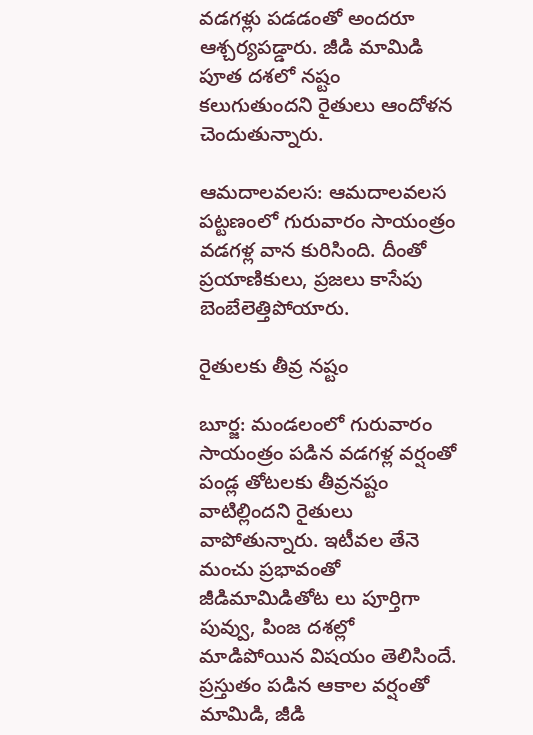వడగళ్లు పడడంతో అందరూ ఆశ్చర్యపడ్డారు. జీడి మామిడి పూత దశలో నష్టం కలుగుతుందని రైతులు ఆందోళన చెందుతున్నారు.

ఆమదాలవలస: ఆమదాలవలస పట్టణంలో గురువారం సాయంత్రం వడగళ్ల వాన కురిసింది. దీంతో ప్రయాణికులు, ప్రజలు కాసేపు బెంబేలెత్తిపోయారు.

రైతులకు తీవ్ర నష్టం

బూర్జ: మండలంలో గురువారం సాయంత్రం పడిన వడగళ్ల వర్షంతో పండ్ల తోటలకు తీవ్రనష్టం వాటిల్లిందని రైతులు వాపోతున్నారు. ఇటీవల తేనె మంచు ప్రభావంతో జీడిమామిడితోట లు పూర్తిగా పువ్వు, పింజ దశల్లో మాడిపోయిన విషయం తెలిసిందే. ప్రస్తుతం పడిన ఆకాల వర్షంతో మామిడి, జీడి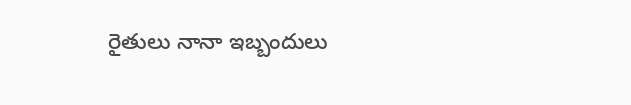రైతులు నానా ఇబ్బందులు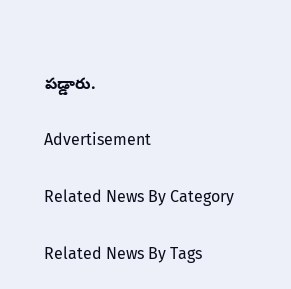పడ్డారు.

Advertisement

Related News By Category

Related News By Tags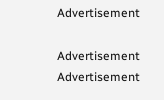Advertisement

Advertisement
Advertisement